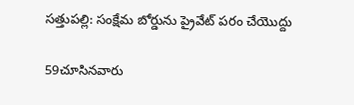సత్తుపల్లి: సంక్షేమ బోర్డును ప్రైవేట్ పరం చేయొద్దు

59చూసినవారు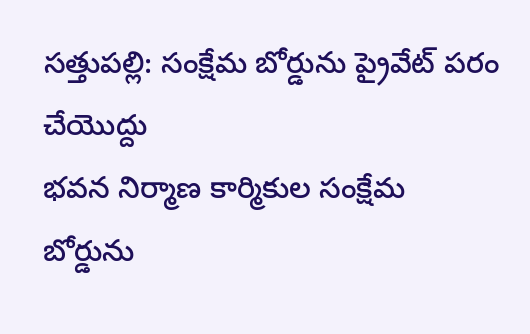సత్తుపల్లి: సంక్షేమ బోర్డును ప్రైవేట్ పరం చేయొద్దు
భవన నిర్మాణ కార్మికుల సంక్షేమ బోర్డును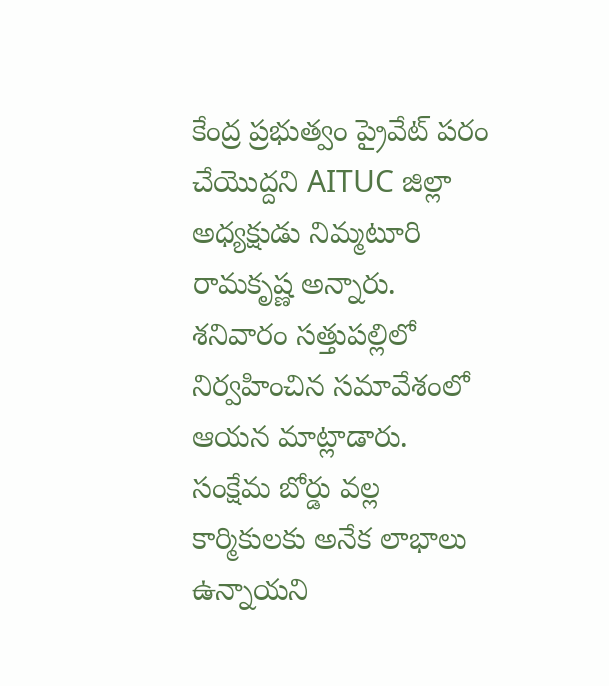కేంద్ర ప్రభుత్వం ప్రైవేట్ పరం చేయొద్దని AITUC జిల్లా అధ్యక్షుడు నిమ్మటూరి రామకృష్ణ అన్నారు. శనివారం సత్తుపల్లిలో నిర్వహించిన సమావేశంలో ఆయన మాట్లాడారు. సంక్షేమ బోర్డు వల్ల కార్మికులకు అనేక లాభాలు ఉన్నాయని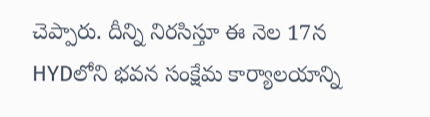చెప్పారు. దీన్ని నిరసిస్తూ ఈ నెల 17న HYDలోని భవన సంక్షేమ కార్యాలయాన్ని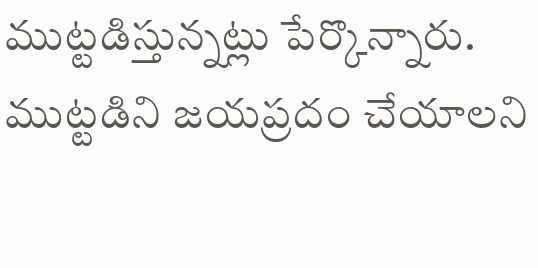ముట్టడిస్తున్నట్లు పేర్కొన్నారు. ముట్టడిని జయప్రదం చేయాలని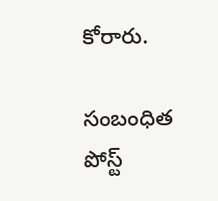కోరారు.

సంబంధిత పోస్ట్